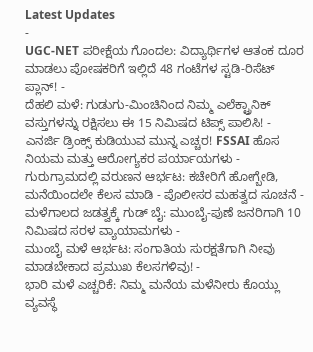Latest Updates
-
UGC-NET ಪರೀಕ್ಷೆಯ ಗೊಂದಲ: ವಿದ್ಯಾರ್ಥಿಗಳ ಆತಂಕ ದೂರ ಮಾಡಲು ಪೋಷಕರಿಗೆ ಇಲ್ಲಿದೆ 48 ಗಂಟೆಗಳ ಸ್ಟಡಿ-ರಿಸೆಟ್ ಪ್ಲಾನ್! -
ದೆಹಲಿ ಮಳೆ: ಗುಡುಗು-ಮಿಂಚಿನಿಂದ ನಿಮ್ಮ ಎಲೆಕ್ಟ್ರಾನಿಕ್ ವಸ್ತುಗಳನ್ನು ರಕ್ಷಿಸಲು ಈ 15 ನಿಮಿಷದ ಟಿಪ್ಸ್ ಪಾಲಿಸಿ! -
ಎನರ್ಜಿ ಡ್ರಿಂಕ್ಸ್ ಕುಡಿಯುವ ಮುನ್ನ ಎಚ್ಚರ! FSSAI ಹೊಸ ನಿಯಮ ಮತ್ತು ಆರೋಗ್ಯಕರ ಪರ್ಯಾಯಗಳು -
ಗುರುಗ್ರಾಮದಲ್ಲಿ ವರುಣನ ಆರ್ಭಟ: ಕಚೇರಿಗೆ ಹೋಗ್ಬೇಡಿ, ಮನೆಯಿಂದಲೇ ಕೆಲಸ ಮಾಡಿ - ಪೊಲೀಸರ ಮಹತ್ವದ ಸೂಚನೆ -
ಮಳೆಗಾಲದ ಜಡತ್ವಕ್ಕೆ ಗುಡ್ ಬೈ: ಮುಂಬೈ-ಪುಣೆ ಜನರಿಗಾಗಿ 10 ನಿಮಿಷದ ಸರಳ ವ್ಯಾಯಾಮಗಳು -
ಮುಂಬೈ ಮಳೆ ಆರ್ಭಟ: ಸಂಗಾತಿಯ ಸುರಕ್ಷತೆಗಾಗಿ ನೀವು ಮಾಡಬೇಕಾದ ಪ್ರಮುಖ ಕೆಲಸಗಳಿವು! -
ಭಾರಿ ಮಳೆ ಎಚ್ಚರಿಕೆ: ನಿಮ್ಮ ಮನೆಯ ಮಳೆನೀರು ಕೊಯ್ಲು ವ್ಯವಸ್ಥೆ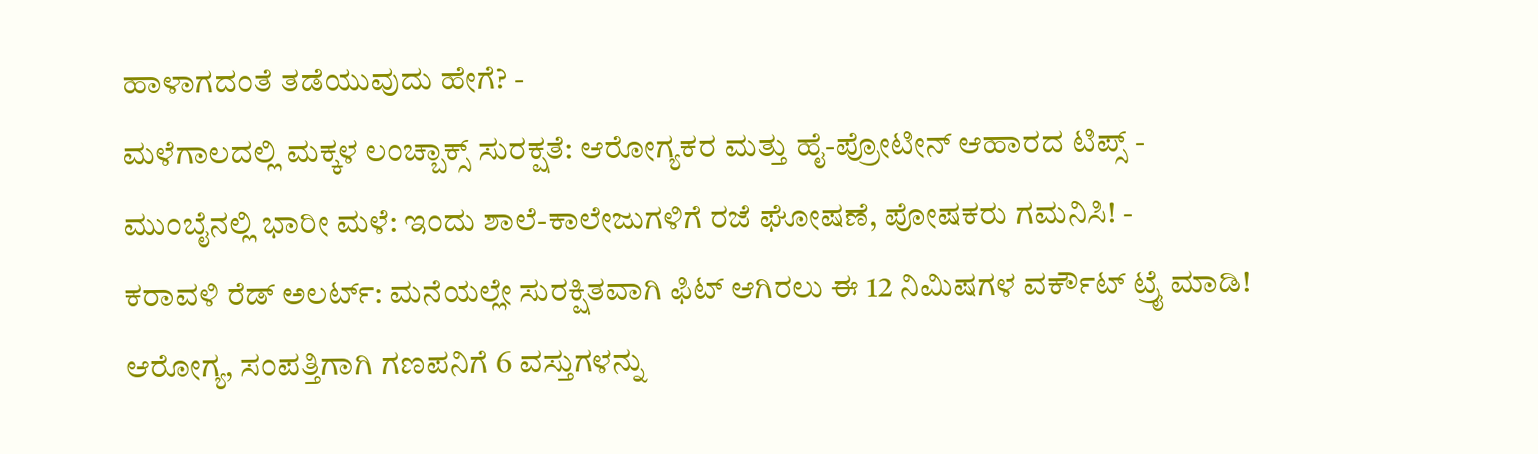ಹಾಳಾಗದಂತೆ ತಡೆಯುವುದು ಹೇಗೆ? -
ಮಳೆಗಾಲದಲ್ಲಿ ಮಕ್ಕಳ ಲಂಚ್ಬಾಕ್ಸ್ ಸುರಕ್ಷತೆ: ಆರೋಗ್ಯಕರ ಮತ್ತು ಹೈ-ಪ್ರೋಟೀನ್ ಆಹಾರದ ಟಿಪ್ಸ್ -
ಮುಂಬೈನಲ್ಲಿ ಭಾರೀ ಮಳೆ: ಇಂದು ಶಾಲೆ-ಕಾಲೇಜುಗಳಿಗೆ ರಜೆ ಘೋಷಣೆ, ಪೋಷಕರು ಗಮನಿಸಿ! -
ಕರಾವಳಿ ರೆಡ್ ಅಲರ್ಟ್: ಮನೆಯಲ್ಲೇ ಸುರಕ್ಷಿತವಾಗಿ ಫಿಟ್ ಆಗಿರಲು ಈ 12 ನಿಮಿಷಗಳ ವರ್ಕೌಟ್ ಟ್ರೈ ಮಾಡಿ!
ಆರೋಗ್ಯ, ಸಂಪತ್ತಿಗಾಗಿ ಗಣಪನಿಗೆ 6 ವಸ್ತುಗಳನ್ನು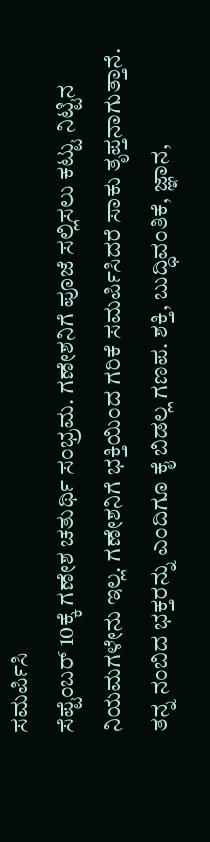ಸಮರ್ಪಿಸಿ
ಸೆಪ್ಟೆಂಬರ್ 10ಕ್ಕೆ ಗಣೇಶ ಚತುರ್ಥಿ ಸಂಭ್ರಮ. ಗಣೇಶನಿಗೆ ಪೂಜೆ ಸಲ್ಲಿಸಲು ಕಟ್ಟು ನಿಟ್ಟಿನ ನಿಯಮಗಳೇನು ಇಲ್ಲ. ಗಣೇಶನಿಗೆ ಭಕ್ತಿಯಿಂದ ಗರಿಕೆ ಸಮರ್ಪಿಸಿದರೆ ಸಾಕು ತೃಪ್ತನಾಗುತ್ತಾನೆ.
ತನ್ನ ನಂಬಿದ ಭಕ್ತರನ್ನು ಎಂದಿಗೂ ಕೈ ಬಿಡಲ್ಲ ಗಣಪ. ಶಕ್ತಿ, ಬುದ್ಧಿವಂತಿಕೆ, ಜ್ಞಾನ,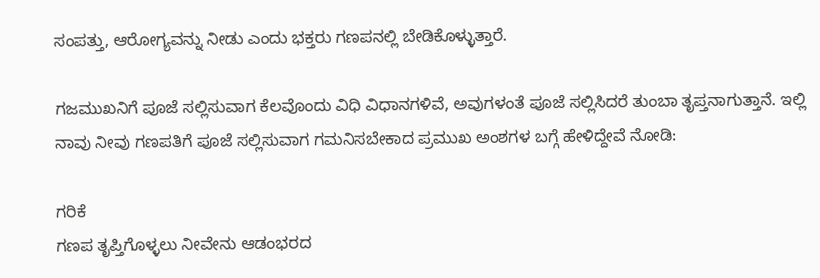ಸಂಪತ್ತು, ಆರೋಗ್ಯವನ್ನು ನೀಡು ಎಂದು ಭಕ್ತರು ಗಣಪನಲ್ಲಿ ಬೇಡಿಕೊಳ್ಳುತ್ತಾರೆ.

ಗಜಮುಖನಿಗೆ ಪೂಜೆ ಸಲ್ಲಿಸುವಾಗ ಕೆಲವೊಂದು ವಿಧಿ ವಿಧಾನಗಳಿವೆ, ಅವುಗಳಂತೆ ಪೂಜೆ ಸಲ್ಲಿಸಿದರೆ ತುಂಬಾ ತೃಪ್ತನಾಗುತ್ತಾನೆ. ಇಲ್ಲಿ ನಾವು ನೀವು ಗಣಪತಿಗೆ ಪೂಜೆ ಸಲ್ಲಿಸುವಾಗ ಗಮನಿಸಬೇಕಾದ ಪ್ರಮುಖ ಅಂಶಗಳ ಬಗ್ಗೆ ಹೇಳಿದ್ದೇವೆ ನೋಡಿ:

ಗರಿಕೆ
ಗಣಪ ತೃಪ್ತಿಗೊಳ್ಳಲು ನೀವೇನು ಆಡಂಭರದ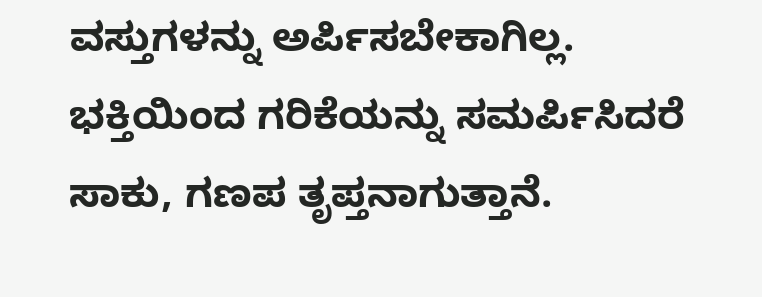ವಸ್ತುಗಳನ್ನು ಅರ್ಪಿಸಬೇಕಾಗಿಲ್ಲ. ಭಕ್ತಿಯಿಂದ ಗರಿಕೆಯನ್ನು ಸಮರ್ಪಿಸಿದರೆ ಸಾಕು, ಗಣಪ ತೃಪ್ತನಾಗುತ್ತಾನೆ.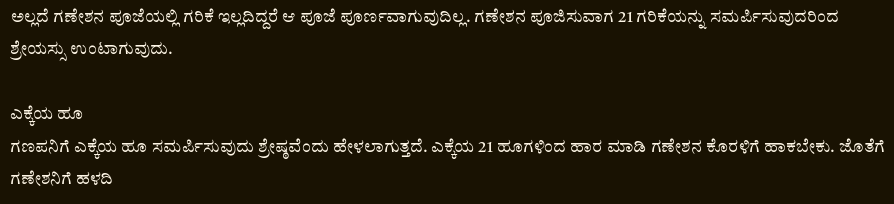ಅಲ್ಲದೆ ಗಣೇಶನ ಪೂಜೆಯಲ್ಲಿ ಗರಿಕೆ ಇಲ್ಲದಿದ್ದರೆ ಆ ಪೂಜೆ ಪೂರ್ಣವಾಗುವುದಿಲ್ಲ. ಗಣೇಶನ ಪೂಜಿಸುವಾಗ 21 ಗರಿಕೆಯನ್ನು ಸಮರ್ಪಿಸುವುದರಿಂದ ಶ್ರೇಯಸ್ಸು ಉಂಟಾಗುವುದು.

ಎಕ್ಕೆಯ ಹೂ
ಗಣಪನಿಗೆ ಎಕ್ಕೆಯ ಹೂ ಸಮರ್ಪಿಸುವುದು ಶ್ರೇಷ್ಠವೆಂದು ಹೇಳಲಾಗುತ್ತದೆ. ಎಕ್ಕೆಯ 21 ಹೂಗಳಿಂದ ಹಾರ ಮಾಡಿ ಗಣೇಶನ ಕೊರಳಿಗೆ ಹಾಕಬೇಕು. ಜೊತೆಗೆ ಗಣೇಶನಿಗೆ ಹಳದಿ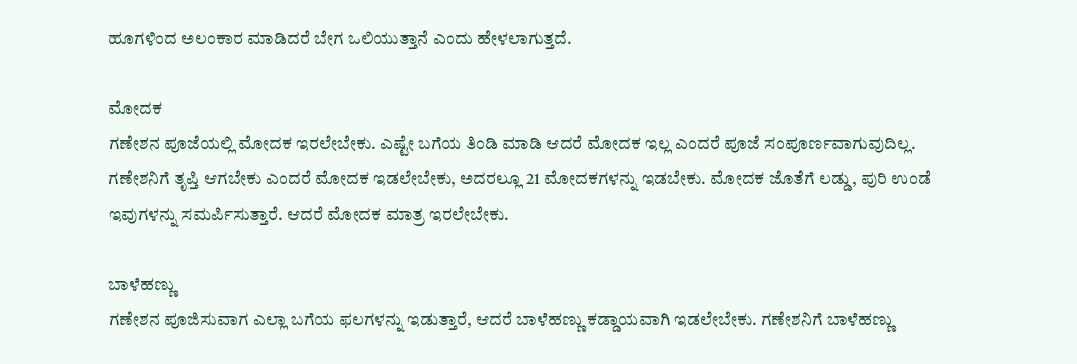ಹೂಗಳಿಂದ ಅಲಂಕಾರ ಮಾಡಿದರೆ ಬೇಗ ಒಲಿಯುತ್ತಾನೆ ಎಂದು ಹೇಳಲಾಗುತ್ತದೆ.

ಮೋದಕ
ಗಣೇಶನ ಪೂಜೆಯಲ್ಲಿ ಮೋದಕ ಇರಲೇಬೇಕು. ಎಷ್ಟೇ ಬಗೆಯ ತಿಂಡಿ ಮಾಡಿ ಆದರೆ ಮೋದಕ ಇಲ್ಲ ಎಂದರೆ ಪೂಜೆ ಸಂಪೂರ್ಣವಾಗುವುದಿಲ್ಲ. ಗಣೇಶನಿಗೆ ತೃಪ್ತಿ ಆಗಬೇಕು ಎಂದರೆ ಮೋದಕ ಇಡಲೇಬೇಕು, ಅದರಲ್ಲೂ 21 ಮೋದಕಗಳನ್ನು ಇಡಬೇಕು. ಮೋದಕ ಜೊತೆಗೆ ಲಡ್ಡು, ಪುರಿ ಉಂಡೆ ಇವುಗಳನ್ನು ಸಮರ್ಪಿಸುತ್ತಾರೆ. ಆದರೆ ಮೋದಕ ಮಾತ್ರ ಇರಲೇಬೇಕು.

ಬಾಳೆಹಣ್ಣು
ಗಣೇಶನ ಪೂಜಿಸುವಾಗ ಎಲ್ಲಾ ಬಗೆಯ ಫಲಗಳನ್ನು ಇಡುತ್ತಾರೆ, ಆದರೆ ಬಾಳೆಹಣ್ಣು ಕಡ್ಡಾಯವಾಗಿ ಇಡಲೇಬೇಕು. ಗಣೇಶನಿಗೆ ಬಾಳೆಹಣ್ಣು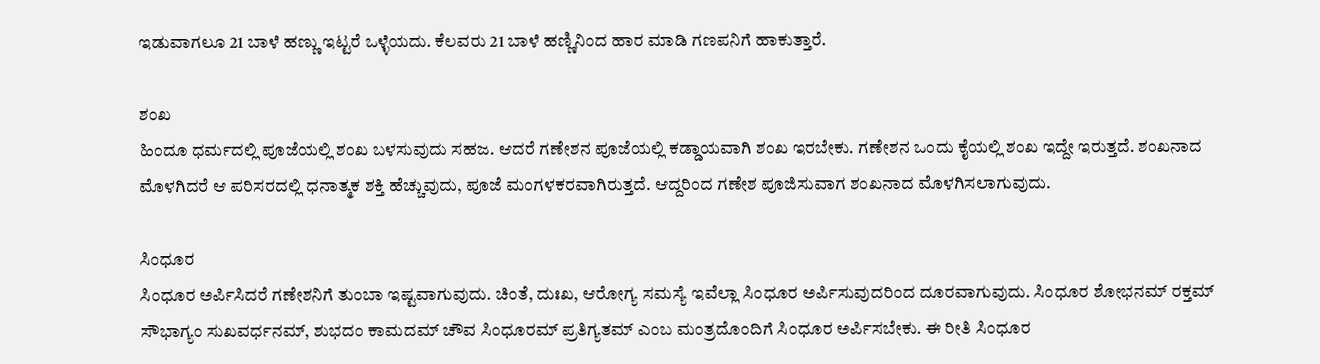ಇಡುವಾಗಲೂ 21 ಬಾಳೆ ಹಣ್ಣು ಇಟ್ಟರೆ ಒಳ್ಳೆಯದು. ಕೆಲವರು 21 ಬಾಳೆ ಹಣ್ಣಿನಿಂದ ಹಾರ ಮಾಡಿ ಗಣಪನಿಗೆ ಹಾಕುತ್ತಾರೆ.

ಶಂಖ
ಹಿಂದೂ ಧರ್ಮದಲ್ಲಿ ಪೂಜೆಯಲ್ಲಿ ಶಂಖ ಬಳಸುವುದು ಸಹಜ. ಆದರೆ ಗಣೇಶನ ಪೂಜೆಯಲ್ಲಿ ಕಡ್ಡಾಯವಾಗಿ ಶಂಖ ಇರಬೇಕು. ಗಣೇಶನ ಒಂದು ಕೈಯಲ್ಲಿ ಶಂಖ ಇದ್ದೇ ಇರುತ್ತದೆ. ಶಂಖನಾದ ಮೊಳಗಿದರೆ ಆ ಪರಿಸರದಲ್ಲಿ ಧನಾತ್ಮಕ ಶಕ್ತಿ ಹೆಚ್ಚುವುದು, ಪೂಜೆ ಮಂಗಳಕರವಾಗಿರುತ್ತದೆ. ಆದ್ದರಿಂದ ಗಣೇಶ ಪೂಜಿಸುವಾಗ ಶಂಖನಾದ ಮೊಳಗಿಸಲಾಗುವುದು.

ಸಿಂಧೂರ
ಸಿಂಧೂರ ಅರ್ಪಿಸಿದರೆ ಗಣೇಶನಿಗೆ ತುಂಬಾ ಇಷ್ಟವಾಗುವುದು. ಚಿಂತೆ, ದುಃಖ, ಆರೋಗ್ಯ ಸಮಸ್ಯೆ ಇವೆಲ್ಲಾ ಸಿಂಧೂರ ಅರ್ಪಿಸುವುದರಿಂದ ದೂರವಾಗುವುದು. ಸಿಂಧೂರ ಶೋಭನಮ್ ರಕ್ತಮ್ ಸೌಭಾಗ್ಯಂ ಸುಖವರ್ಧನಮ್, ಶುಭದಂ ಕಾಮದಮ್ ಚೌವ ಸಿಂಧೂರಮ್ ಪ್ರತಿಗ್ಯತಮ್ ಎಂಬ ಮಂತ್ರದೊಂದಿಗೆ ಸಿಂಧೂರ ಅರ್ಪಿಸಬೇಕು. ಈ ರೀತಿ ಸಿಂಧೂರ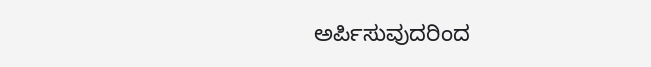ಅರ್ಪಿಸುವುದರಿಂದ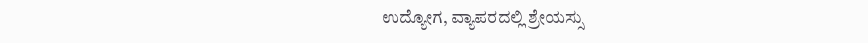ಉದ್ಯೋಗ, ವ್ಯಾಪರದಲ್ಲಿ ಶ್ರೇಯಸ್ಸು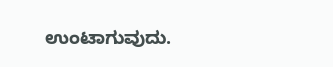ಉಂಟಾಗುವುದು.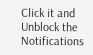Click it and Unblock the Notifications